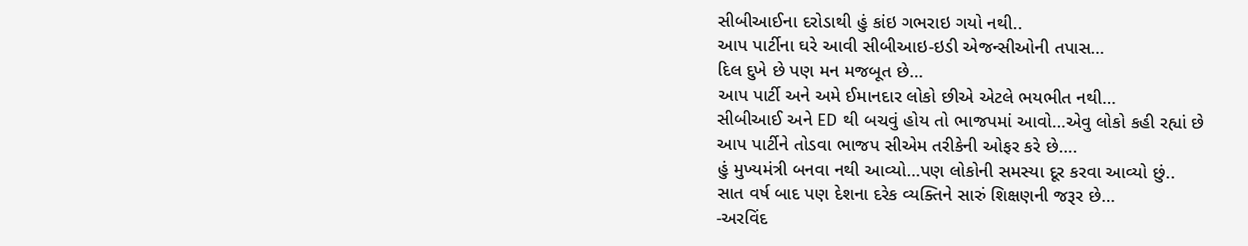સીબીઆઈના દરોડાથી હું કાંઇ ગભરાઇ ગયો નથી..
આપ પાર્ટીના ઘરે આવી સીબીઆઇ-ઇડી એજન્સીઓની તપાસ…
દિલ દુખે છે પણ મન મજબૂત છે…
આપ પાર્ટી અને અમે ઈમાનદાર લોકો છીએ એટલે ભયભીત નથી…
સીબીઆઈ અને ED થી બચવું હોય તો ભાજપમાં આવો…એવુ લોકો કહી રહ્યાં છે
આપ પાર્ટીને તોડવા ભાજપ સીએમ તરીકેની ઓફર કરે છે….
હું મુખ્યમંત્રી બનવા નથી આવ્યો…પણ લોકોની સમસ્યા દૂર કરવા આવ્યો છું..
સાત વર્ષ બાદ પણ દેશના દરેક વ્યક્તિને સારું શિક્ષણની જરૂર છે…
-અરવિંદ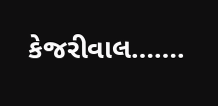કેજરીવાલ…….